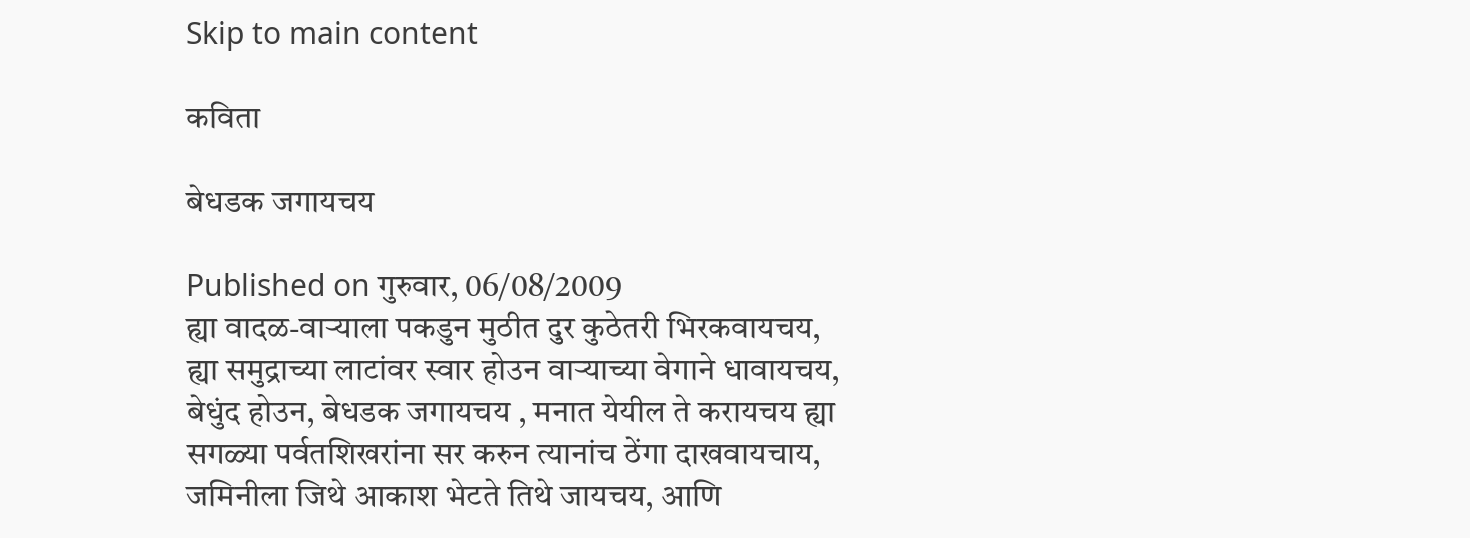Skip to main content

कविता

बेधडक जगायचय

Published on गुरुवार, 06/08/2009
ह्या वादळ-वार्‍याला पकडुन मुठीत दुर कुठेतरी भिरकवायचय, ह्या समुद्राच्या लाटांवर स्वार होउन वार्‍याच्या वेगाने धावायचय, बेधुंद होउन, बेधडक जगायचय , मनात येयील ते करायचय ह्या सगळ्या पर्वतशिखरांना सर करुन त्यानांच ठेंगा दाखवायचाय, जमिनीला जिथे आकाश भेटते तिथे जायचय, आणि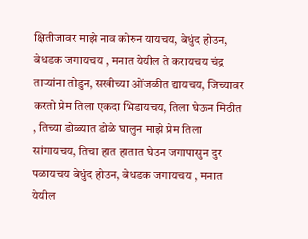क्षितीजावर माझे नाव कोरुन यायचय, बेधुंद होउन, बेधडक जगायचय , मनात येयील ते करायचय चंद्र तार्‍यांना तोडुन, सखीच्या ओंजळीत द्यायचय, जिच्यावर करतो प्रेम तिला एकदा भिडायचय, तिला घेऊन मिठीत , तिच्या डोळ्यात डोळे घालुन माझे प्रेम तिला सांगायचय, तिचा हात हातात घेउन जगापासुन दुर पळायचय बेधुंद होउन, बेधडक जगायचय , मनात येयील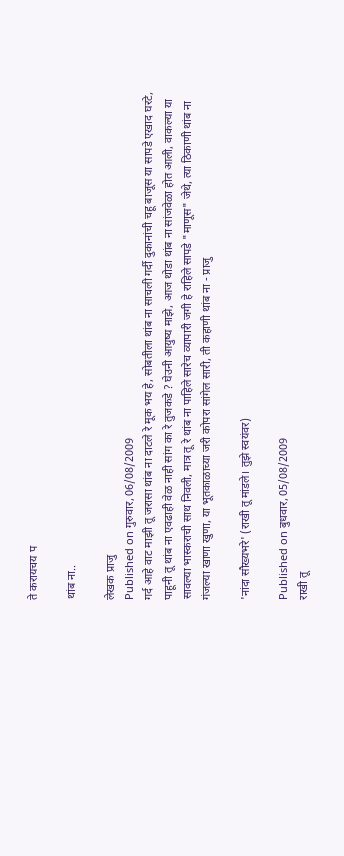ते करायचय प

थांब ना..

लेखक प्राजु
Published on गुरुवार, 06/08/2009
गर्द आहे वाट माझी तू जरासा थांब ना दाटले रे मूक भय हे, सोबतीला थांब ना साचली गर्दी दुकानांची चहू बाजूस या सापडे एखाद घरटे, पाहूनी तू थांब ना एवढाही वेळ नाही सांग का रे तुजकडे ? घेउनी आयुष्य माझे, आज थोडा थांब ना सांजवेळा होत आली, वाकल्या या सावल्या भास्कराची साथ निवली, मात्र तू रे थांब ना पाहिले सारेच व्यापारी जगी हे राहिले सापडे "माणूस" जेथे, त्या ठिकाणी थांब ना गंजल्या खाणा खुणा, या भूतकाळाच्या जरी कोपरा सांगेल सारी, ती कहाणी थांब ना - प्राजु

'नांदा सौख्यभरे' (राखी तू मांडले। तुझे स्वयंवर)

Published on बुधवार, 05/08/2009
राखी तू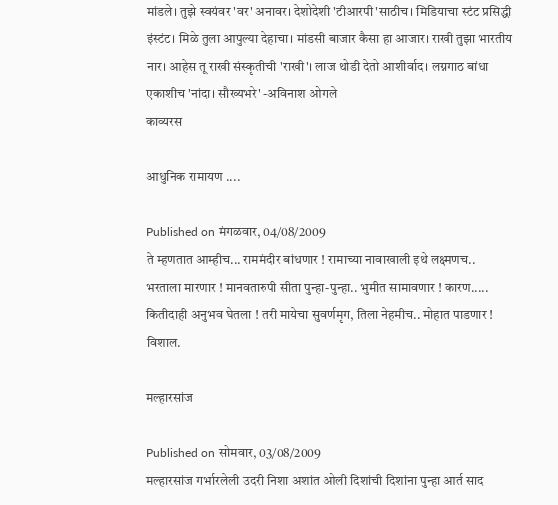मांडले। तुझे स्वयंवर 'वर' अनावर। देशोदेशी 'टीआरपी'साठीच। मिडियाचा स्टंट प्रसिद्धी इंस्टंट। मिळे तुला आपुल्या देहाचा। मांडसी बाजार कैसा हा आजार। राखी तुझा भारतीय नार। आहेस तू राखी संस्कृतीची 'राखी'। लाज थोडी देतो आशीर्वाद। लग्नगाठ बांधा एकाशीच 'नांदा। सौख्यभरे' -अविनाश ओगले
काव्यरस

आधुनिक रामायण ....

Published on मंगळवार, 04/08/2009
ते म्हणतात आम्हीच... राममंदीर बांधणार ! रामाच्या नावाखाली इथे लक्ष्मणच.. भरताला मारणार ! मानवतारुपी सीता पुन्हा-पुन्हा.. भुमीत सामावणार ! कारण..... कितीदाही अनुभव घेतला ! तरी मायेचा सुवर्णमृग, तिला नेहमीच.. मोहात पाडणार ! विशाल.

मल्हारसांज

Published on सोमवार, 03/08/2009
मल्हारसांज गर्भारलेली उदरी निशा अशांत ओली दिशांची दिशांना पुन्हा आर्त साद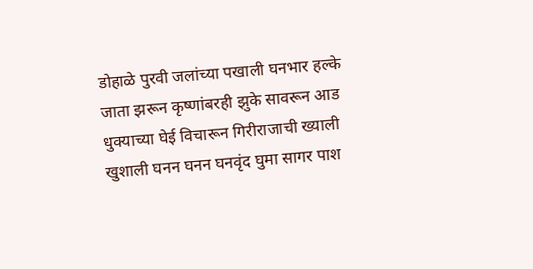डोहाळे पुरवी जलांच्या पखाली घनभार हल्के जाता झरून कृष्णांबरही झुके सावरून आड धुक्याच्या घेई विचारून गिरीराजाची ख्याली खुशाली घनन घनन घनवृंद घुमा सागर पाश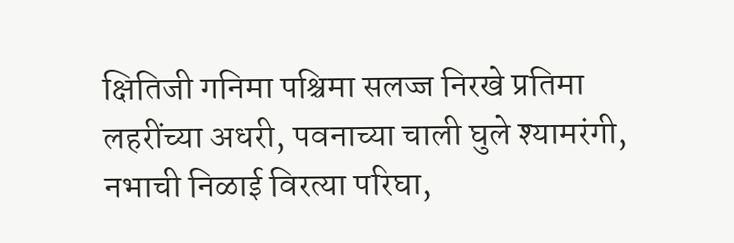क्षितिजी गनिमा पश्चिमा सलज्ज निरखे प्रतिमा लहरींच्या अधरी, पवनाच्या चाली घुले श्यामरंगी, नभाची निळाई विरत्या परिघा,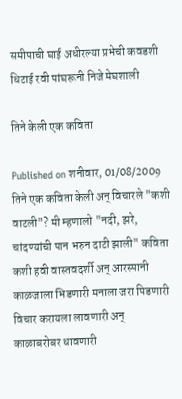समीपाची घाई अधीरल्या प्रभेची कवडशी धिटाई रवी पांघरूनी निजे मेघशाली

तिने केली एक कविता

Published on शनीवार, 01/08/2009
तिने एक कविता केली अन् विचारले "कशी वाटली"? मी म्हणालो "नदी, झरे, चांदण्यांची पान भरुन दाटी झाली" कविता कशी हवी वास्तवदर्शी अन् आरस्पानी काळजाला भिडणारी मनाला जरा पिडणारी विचार करायला लावणारी अन् काळाबरोबर धावणारी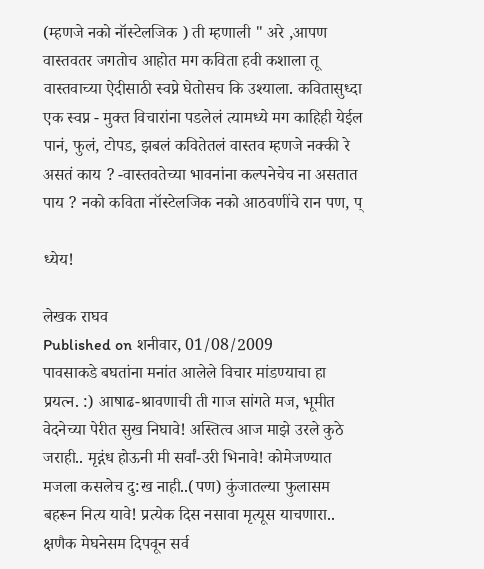(म्हणजे नको नॉस्टेलजिक ) ती म्हणाली " अरे ,आपण वास्तवतर जगतोच आहोत मग कविता हवी कशाला तू वास्तवाच्या ऐदीसाठी स्वप्ने घेतोसच कि उश्याला. कवितासुध्दा एक स्वप्न - मुक्त विचारांना पडलेलं त्यामध्ये मग काहिही येईल पानं, फुलं, टोपड, झबलं कवितेतलं वास्तव म्हणजे नक्की रे असतं काय ? -वास्तवतेच्या भावनांना कल्पनेचेच ना असतात पाय ? नको कविता नॉस्टेलजिक नको आठवणींचे रान पण, प्

ध्येय!

लेखक राघव
Published on शनीवार, 01/08/2009
पावसाकडे बघतांना मनांत आलेले विचार मांडण्याचा हा प्रयत्न. :) आषाढ-श्रावणाची ती गाज सांगते मज, भूमीत वेदनेच्या पेरीत सुख निघावे! अस्तित्व आज माझे उरले कुठे जराही.. मृद्गंध होऊनी मी सर्वां-उरी भिनावे! कोमेजण्यात मजला कसलेच दु:ख नाही..(पण) कुंजातल्या फुलासम बहरून नित्य यावे! प्रत्येक दिस नसावा मृत्यूस याचणारा.. क्षणैक मेघनेसम दिपवून सर्व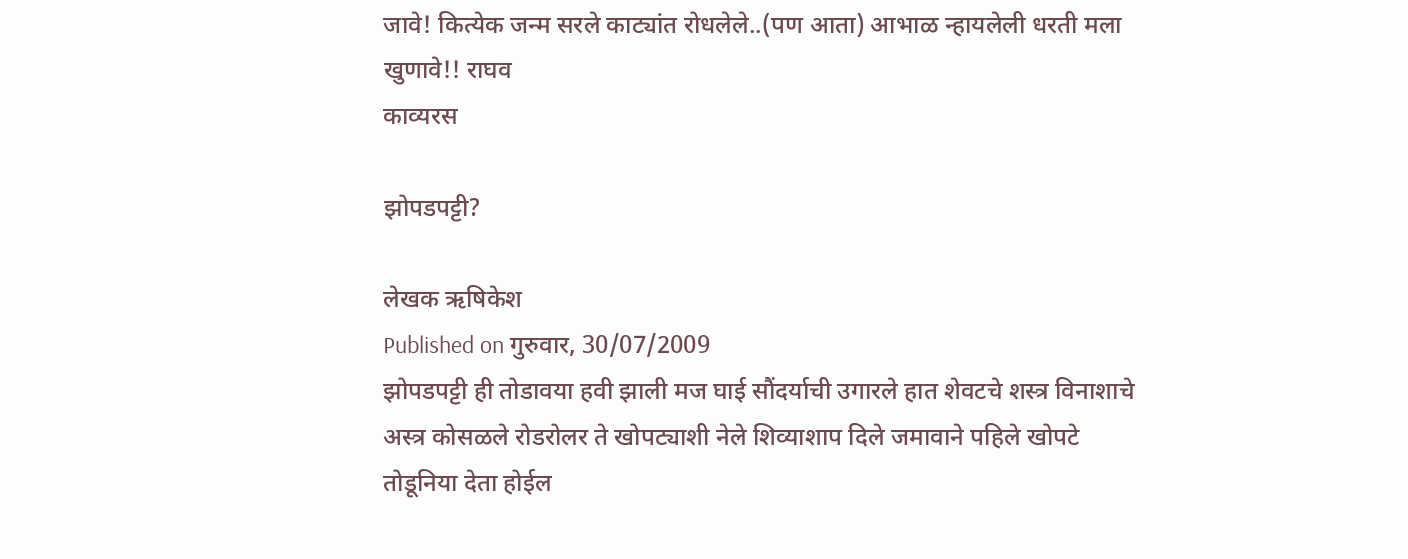जावे! कित्येक जन्म सरले काट्यांत रोधलेले..(पण आता) आभाळ न्हायलेली धरती मला खुणावे!! राघव
काव्यरस

झोपडपट्टी?

लेखक ऋषिकेश
Published on गुरुवार, 30/07/2009
झोपडपट्टी ही तोडावया हवी झाली मज घाई सौंदर्याची उगारले हात शेवटचे शस्त्र विनाशाचे अस्त्र कोसळले रोडरोलर ते खोपट्याशी नेले शिव्याशाप दिले जमावाने पहिले खोपटे तोडूनिया देता होईल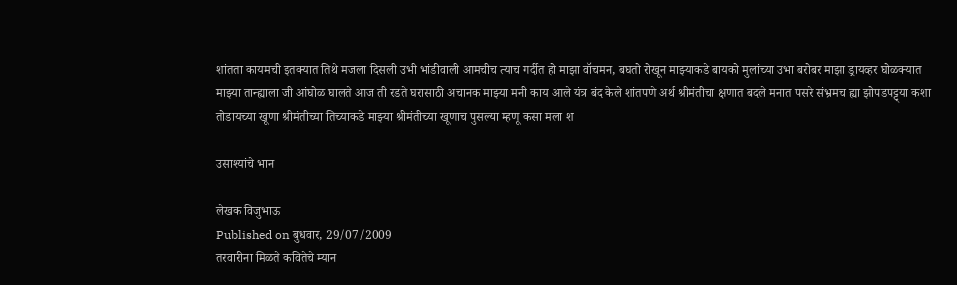शांतता कायमची इतक्यात तिथे मजला दिसली उभी भांडीवाली आमचीच त्याच गर्दीत हो माझा वॉचमन, बघतो रोखून माझ्याकडे बायको मुलांच्या उभा बरोबर माझा ड्रायव्हर घोळक्यात माझ्या तान्ह्याला जी आंघोळ घालते आज ती रडते घरासाठी अचानक माझ्या मनी काय आले यंत्र बंद केले शांतपणे अर्थ श्रीमंतीचा क्षणात बदले मनात पसरे संभ्रमच ह्या झोपडपट्ट्या कशा तोडायच्या खूणा श्रीमंतीच्या तिच्याकडे माझ्या श्रीमंतीच्या खूणाच पुसल्या म्हणू कसा मला श

उसाश्यांचे भान

लेखक विजुभाऊ
Published on बुधवार, 29/07/2009
तरवारीना मिळते कवितेचे म्यान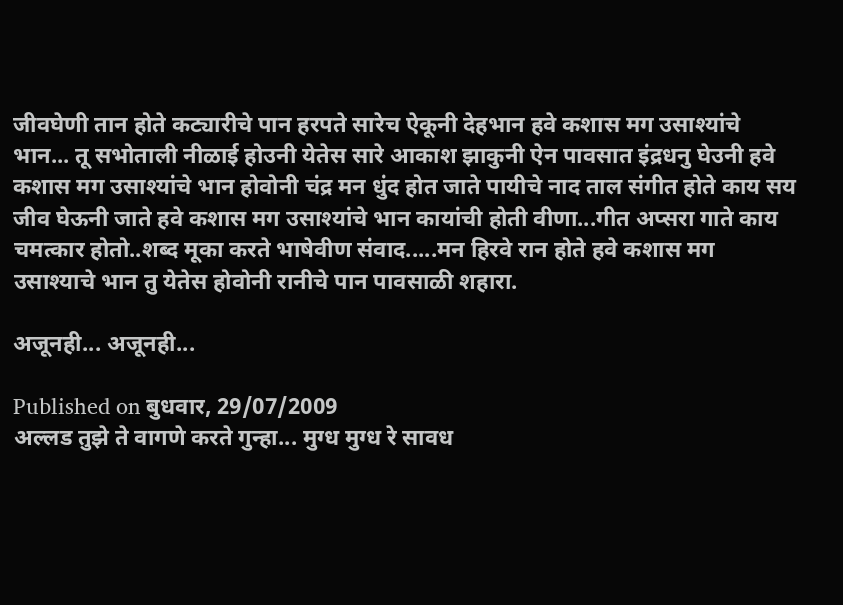जीवघेणी तान होते कट्यारीचे पान हरपते सारेच ऐकूनी देहभान हवे कशास मग उसाश्यांचे भान... तू सभोताली नीळाई होउनी येतेस सारे आकाश झाकुनी ऐन पावसात इंद्रधनु घेउनी हवे कशास मग उसाश्यांचे भान होवोनी चंद्र मन धुंद होत जाते पायीचे नाद ताल संगीत होते काय सय जीव घेऊनी जाते हवे कशास मग उसाश्यांचे भान कायांची होती वीणा...गीत अप्सरा गाते काय चमत्कार होतो..शब्द मूका करते भाषेवीण संवाद.....मन हिरवे रान होते हवे कशास मग उसाश्याचे भान तु येतेस होवोनी रानीचे पान पावसाळी शहारा.

अजूनही... अजूनही...

Published on बुधवार, 29/07/2009
अल्लड तुझे ते वागणे करते गुन्हा... मुग्ध मुग्ध रे सावध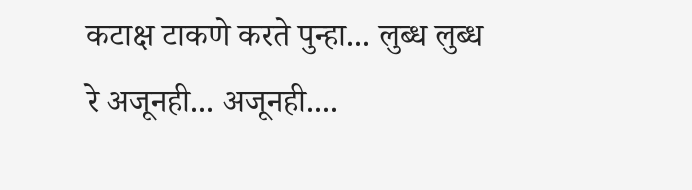कटाक्ष टाकणे करते पुन्हा... लुब्ध लुब्ध रे अजूनही... अजूनही....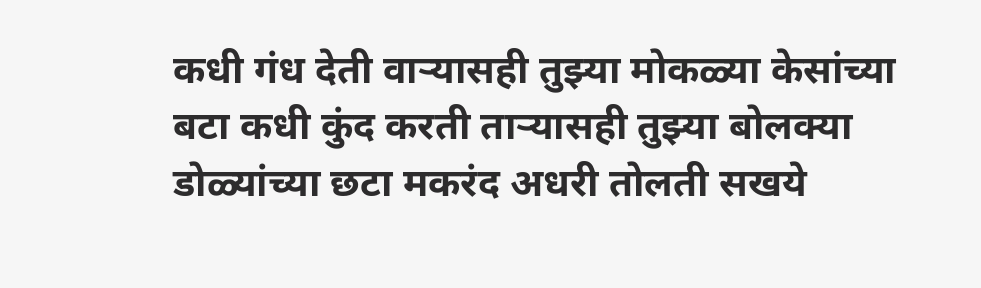कधी गंध देती वार्‍यासही तुझ्या मोकळ्या केसांच्या बटा कधी कुंद करती तार्‍यासही तुझ्या बोलक्या डोळ्यांच्या छटा मकरंद अधरी तोलती सखये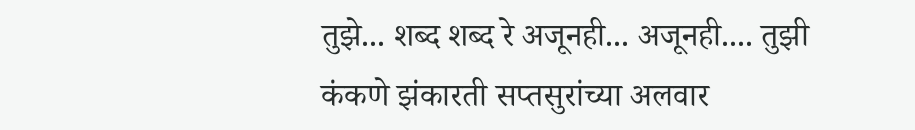तुझे... शब्द शब्द रे अजूनही... अजूनही.... तुझी कंकणे झंकारती सप्तसुरांच्या अलवार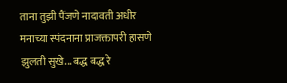ताना तुझी पैंजणे नादावती अधीर मनाच्या स्पंदनाना प्राजक्तापरी हासणे झुलती सुखे... बद्ध बद्ध रे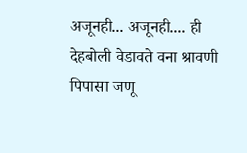अजूनही... अजूनही.... ही देहबोली वेडावते वना श्रावणी पिपासा जणू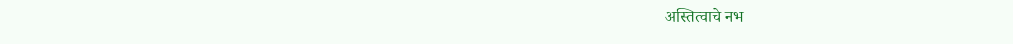अस्तित्वाचे नभ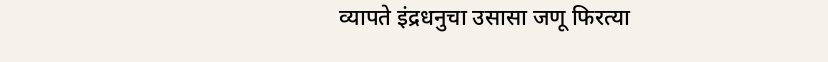व्यापते इंद्रधनुचा उसासा जणू फिरत्या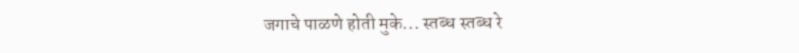जगाचे पाळणे होती मुके... स्तब्ध स्तब्ध रे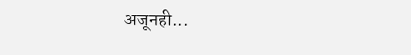अजूनही...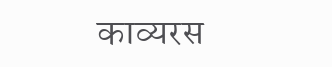काव्यरस